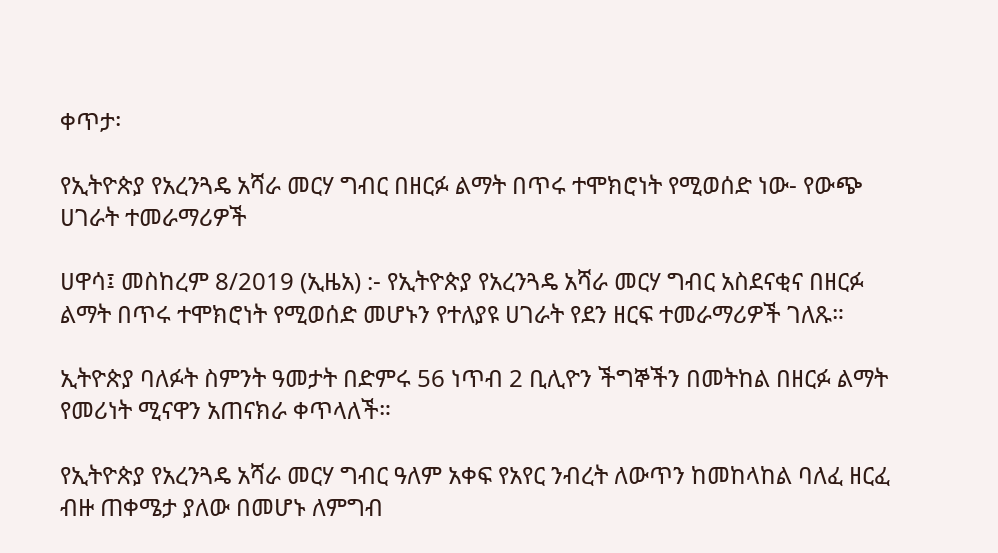ቀጥታ፡

የኢትዮጵያ የአረንጓዴ አሻራ መርሃ ግብር በዘርፉ ልማት በጥሩ ተሞክሮነት የሚወሰድ ነው- የውጭ ሀገራት ተመራማሪዎች

ሀዋሳ፤ መስከረም 8/2019 (ኢዜአ) :- የኢትዮጵያ የአረንጓዴ አሻራ መርሃ ግብር አስደናቂና በዘርፉ ልማት በጥሩ ተሞክሮነት የሚወሰድ መሆኑን የተለያዩ ሀገራት የደን ዘርፍ ተመራማሪዎች ገለጹ።

ኢትዮጵያ ባለፉት ስምንት ዓመታት በድምሩ 56 ነጥብ 2 ቢሊዮን ችግኞችን በመትከል በዘርፉ ልማት የመሪነት ሚናዋን አጠናክራ ቀጥላለች።

የኢትዮጵያ የአረንጓዴ አሻራ መርሃ ግብር ዓለም አቀፍ የአየር ንብረት ለውጥን ከመከላከል ባለፈ ዘርፈ ብዙ ጠቀሜታ ያለው በመሆኑ ለምግብ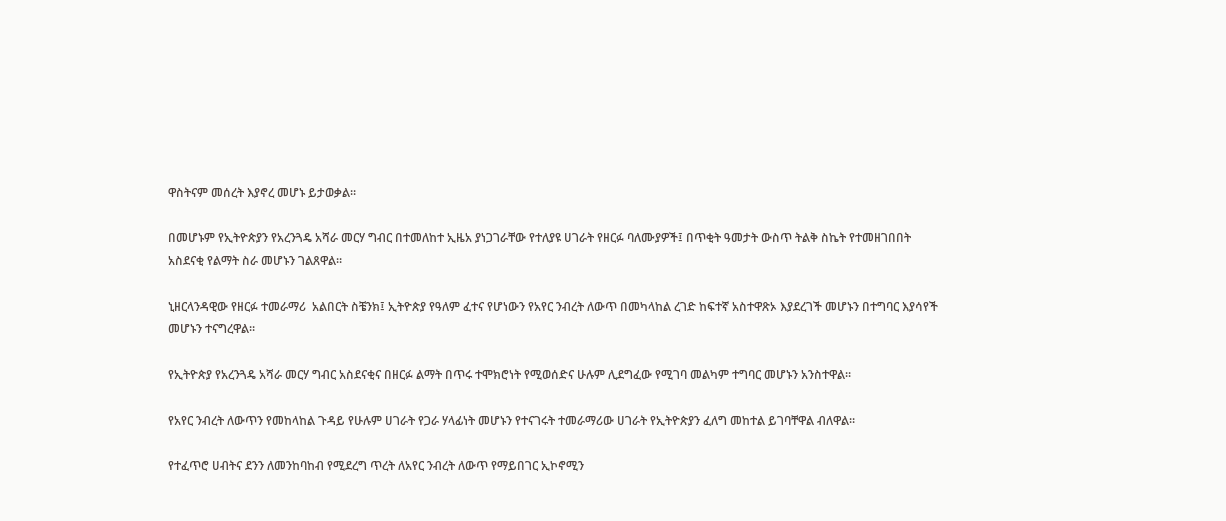ዋስትናም መሰረት እያኖረ መሆኑ ይታወቃል።

በመሆኑም የኢትዮጵያን የአረንጓዴ አሻራ መርሃ ግብር በተመለከተ ኢዜአ ያነጋገራቸው የተለያዩ ሀገራት የዘርፉ ባለሙያዎች፤ በጥቂት ዓመታት ውስጥ ትልቅ ስኬት የተመዘገበበት አስደናቂ የልማት ስራ መሆኑን ገልጸዋል።

ኒዘርላንዳዊው የዘርፉ ተመራማሪ  አልበርት ስቼንክ፤ ኢትዮጵያ የዓለም ፈተና የሆነውን የአየር ንብረት ለውጥ በመካላከል ረገድ ከፍተኛ አስተዋጽኦ እያደረገች መሆኑን በተግባር እያሳየች መሆኑን ተናግረዋል።

የኢትዮጵያ የአረንጓዴ አሻራ መርሃ ግብር አስደናቂና በዘርፉ ልማት በጥሩ ተሞክሮነት የሚወሰድና ሁሉም ሊደግፈው የሚገባ መልካም ተግባር መሆኑን አንስተዋል።

የአየር ንብረት ለውጥን የመከላከል ጉዳይ የሁሉም ሀገራት የጋራ ሃላፊነት መሆኑን የተናገሩት ተመራማሪው ሀገራት የኢትዮጵያን ፈለግ መከተል ይገባቸዋል ብለዋል።

የተፈጥሮ ሀብትና ደንን ለመንከባከብ የሚደረግ ጥረት ለአየር ንብረት ለውጥ የማይበገር ኢኮኖሚን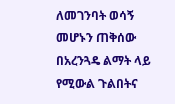ለመገንባት ወሳኝ መሆኑን ጠቅሰው በአረንጓዴ ልማት ላይ የሚውል ጉልበትና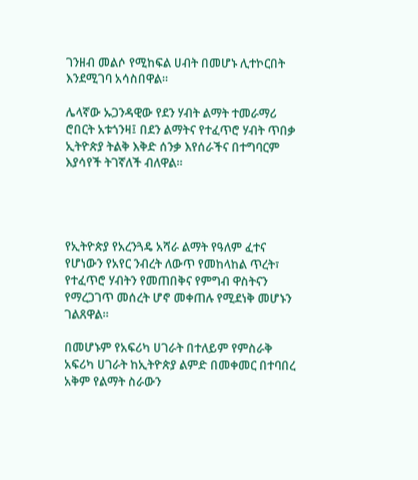ገንዘብ መልሶ የሚከፍል ሀብት በመሆኑ ሊተኮርበት እንደሚገባ አሳስበዋል።

ሌላኛው ኡጋንዳዊው የደን ሃብት ልማት ተመራማሪ ሮበርት አቱጎንዛ፤ በደን ልማትና የተፈጥሮ ሃብት ጥበቃ ኢትዮጵያ ትልቅ እቅድ ሰንቃ እየሰራችና በተግባርም እያሳየች ትገኛለች ብለዋል።




የኢትዮጵያ የአረንጓዴ አሻራ ልማት የዓለም ፈተና የሆነውን የአየር ንብረት ለውጥ የመከላከል ጥረት፣ የተፈጥሮ ሃብትን የመጠበቅና የምግብ ዋስትናን የማረጋገጥ መሰረት ሆኖ መቀጠሉ የሚደነቅ መሆኑን ገልጸዋል።

በመሆኑም የአፍሪካ ሀገራት በተለይም የምስራቅ አፍሪካ ሀገራት ከኢትዮጵያ ልምድ በመቀመር በተባበረ አቅም የልማት ስራውን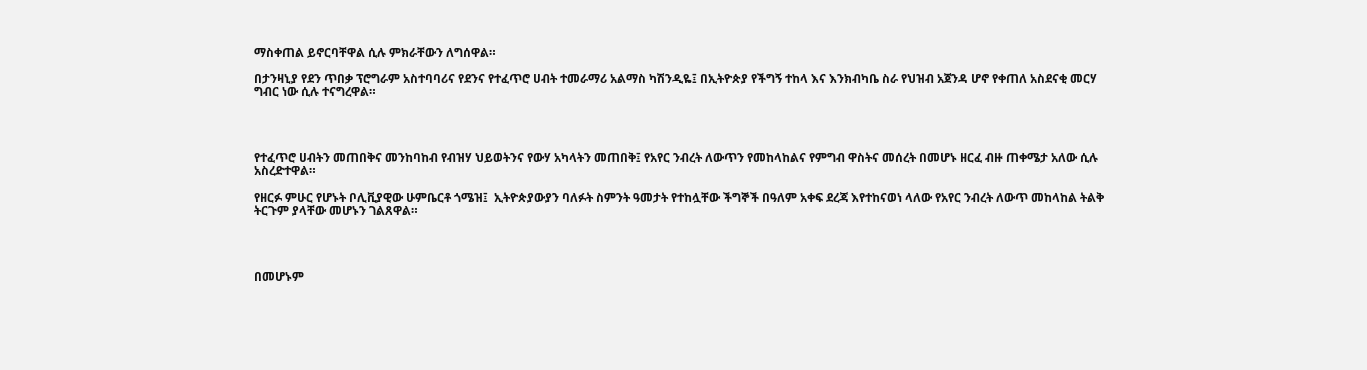ማስቀጠል ይኖርባቸዋል ሲሉ ምክራቸውን ለግሰዋል።

በታንዛኒያ የደን ጥበቃ ፕሮግራም አስተባባሪና የደንና የተፈጥሮ ሀብት ተመራማሪ አልማስ ካሽንዲዬ፤ በኢትዮጵያ የችግኝ ተከላ እና እንክብካቤ ስራ የህዝብ አጀንዳ ሆኖ የቀጠለ አስደናቂ መርሃ ግብር ነው ሲሉ ተናግረዋል።




የተፈጥሮ ሀብትን መጠበቅና መንከባከብ የብዝሃ ህይወትንና የውሃ አካላትን መጠበቅ፤ የአየር ንብረት ለውጥን የመከላከልና የምግብ ዋስትና መሰረት በመሆኑ ዘርፈ ብዙ ጠቀሜታ አለው ሲሉ አስረድተዋል።

የዘርፉ ምሁር የሆኑት ቦሊቪያዊው ሁምቤርቶ ጎሜዝ፤  ኢትዮጵያውያን ባለፉት ስምንት ዓመታት የተከሏቸው ችግኞች በዓለም አቀፍ ደረጃ እየተከናወነ ላለው የአየር ንብረት ለውጥ መከላከል ትልቅ ትርጉም ያላቸው መሆኑን ገልጸዋል።




በመሆኑም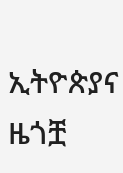ኢትዮጵያና ዜጎቿ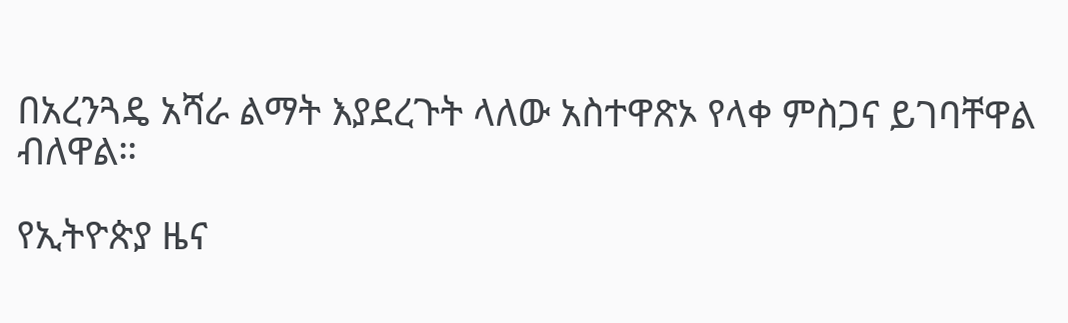በአረንጓዴ አሻራ ልማት እያደረጉት ላለው አስተዋጽኦ የላቀ ምስጋና ይገባቸዋል ብለዋል።

የኢትዮጵያ ዜና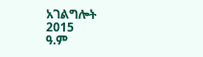አገልግሎት
2015
ዓ.ም